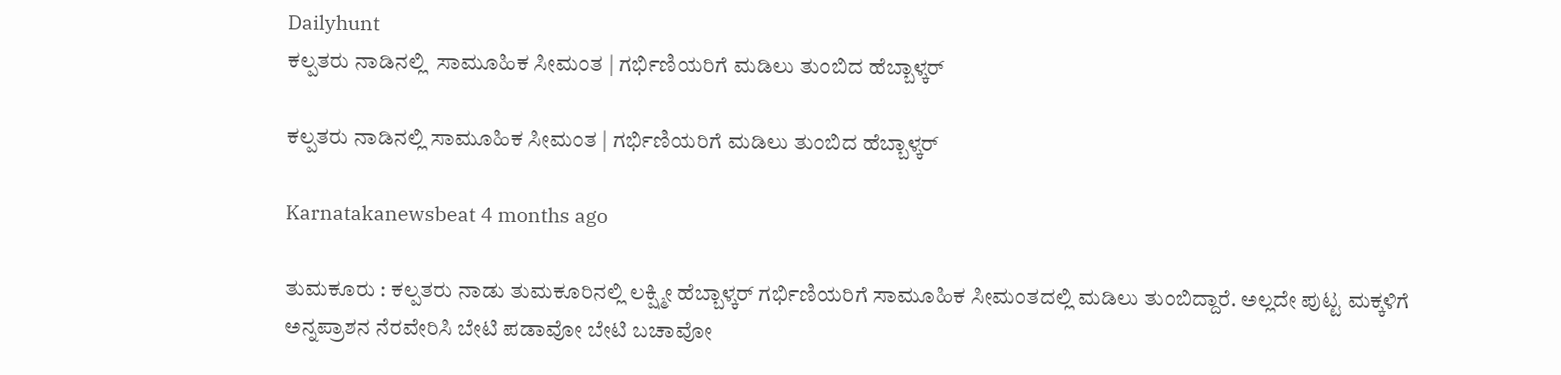Dailyhunt
ಕಲ್ಪತರು ನಾಡಿನಲ್ಲಿ  ಸಾಮೂಹಿಕ ಸೀಮಂತ | ಗರ್ಭಿಣಿಯರಿಗೆ ಮಡಿಲು ತುಂಬಿದ ಹೆಬ್ಬಾಳ್ಕರ್

ಕಲ್ಪತರು ನಾಡಿನಲ್ಲಿ ಸಾಮೂಹಿಕ ಸೀಮಂತ | ಗರ್ಭಿಣಿಯರಿಗೆ ಮಡಿಲು ತುಂಬಿದ ಹೆಬ್ಬಾಳ್ಕರ್

Karnatakanewsbeat 4 months ago

ತುಮಕೂರು : ಕಲ್ಪತರು ನಾಡು ತುಮಕೂರಿನಲ್ಲಿ ಲಕ್ಷ್ಮೀ ಹೆಬ್ಬಾಳ್ಕರ್‌ ಗರ್ಭಿಣಿಯರಿಗೆ ಸಾಮೂಹಿಕ ಸೀಮಂತದಲ್ಲಿ ಮಡಿಲು ತುಂಬಿದ್ದಾರೆ. ಅಲ್ಲದೇ ಪುಟ್ಟ ಮಕ್ಕಳಿಗೆ ಅನ್ನಪ್ರಾಶನ ನೆರವೇರಿಸಿ ಬೇಟಿ ಪಡಾವೋ ಬೇಟಿ ಬಚಾವೋ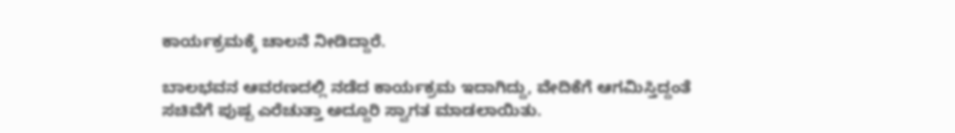ಕಾರ್ಯಕ್ರಮಕ್ಕೆ ಚಾಲನೆ ನೀಡಿದ್ದಾರೆ.

ಬಾಲಭವನ ಆವರಣದಲ್ಲಿ ನಡೆದ ಕಾರ್ಯಕ್ರಮ ಇದಾಗಿದ್ದು, ವೇದಿಕೆಗೆ ಆಗಮಿಸ್ತಿದ್ದಂತೆ ಸಚಿವೆಗೆ ಪುಷ್ಪ ಎರೆಚುತ್ತಾ ಅದ್ದೂರಿ ಸ್ವಾಗತ ಮಾಡಲಾಯಿತು.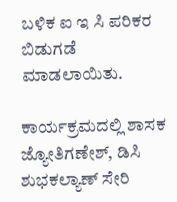ಬಳಿಕ ಐ ಇ ಸಿ ಪರಿಕರ ಬಿಡುಗಡೆ ಮಾಡಲಾಯಿತು.

ಕಾರ್ಯಕ್ರಮದಲ್ಲಿ ಶಾಸಕ ಜ್ಯೋತಿಗಣೇಶ್, ಡಿಸಿ ಶುಭಕಲ್ಯಾಣ್ ಸೇರಿ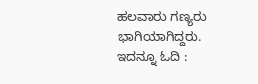ಹಲವಾರು ಗಣ್ಯರು ಭಾಗಿಯಾಗಿದ್ದರು.
ಇದನ್ನೂ ಓದಿ :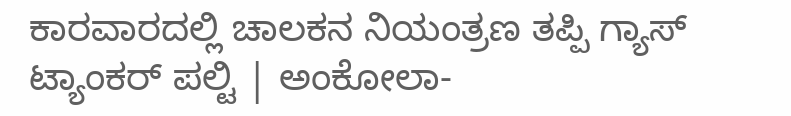ಕಾರವಾರದಲ್ಲಿ ಚಾಲಕನ ನಿಯಂತ್ರಣ ತಪ್ಪಿ ಗ್ಯಾಸ್ ಟ್ಯಾಂಕರ್ ಪಲ್ಟಿ | ಅಂಕೋಲಾ-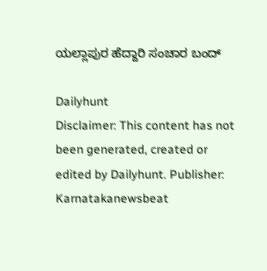ಯಲ್ಲಾಪುರ ‌ಹೆದ್ದಾರಿ ಸಂಚಾರ ಬಂದ್

Dailyhunt
Disclaimer: This content has not been generated, created or edited by Dailyhunt. Publisher: Karnatakanewsbeat